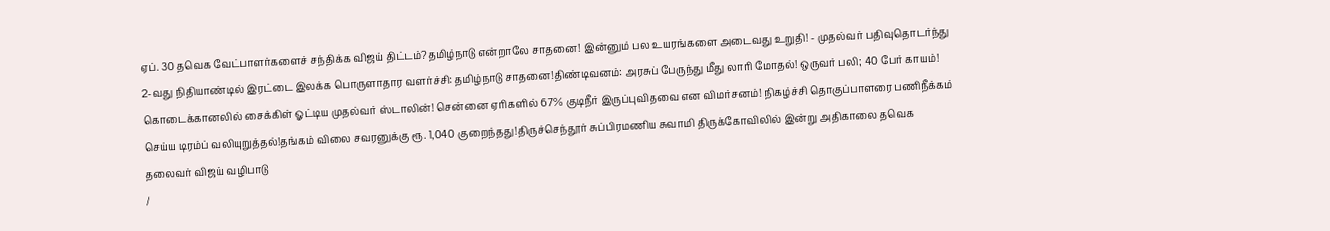ஏப். 30 தவெக வேட்பாளர்களைச் சந்திக்க விஜய் திட்டம்?தமிழ்நாடு என்றாலே சாதனை! இன்னும் பல உயரங்களை அடைவது உறுதி! - முதல்வர் பதிவுதொடர்ந்து 2-வது நிதியாண்டில் இரட்டை இலக்க பொருளாதார வளர்ச்சி: தமிழ்நாடு சாதனை!திண்டிவனம்: அரசுப் பேருந்து மீது லாரி மோதல்! ஒருவர் பலி; 40 பேர் காயம்! கொடைக்கானலில் சைக்கிள் ஓட்டிய முதல்வர் ஸ்டாலின்! சென்னை ஏரிகளில் 67% குடிநீர் இருப்புவிதவை என விமர்சனம்! நிகழ்ச்சி தொகுப்பாளரை பணிநீக்கம் செய்ய டிரம்ப் வலியுறுத்தல்!தங்கம் விலை சவரனுக்கு ரூ. 1,040 குறைந்தது!திருச்செந்தூர் சுப்பிரமணிய சுவாமி திருக்கோவிலில் இன்று அதிகாலை தவெக தலைவர் விஜய் வழிபாடு
/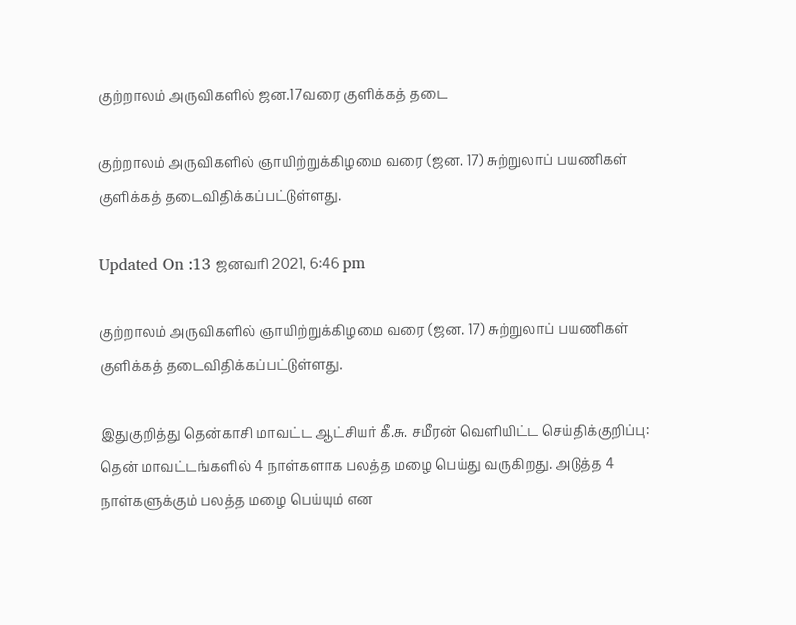குற்றாலம் அருவிகளில் ஜன.17வரை குளிக்கத் தடை

குற்றாலம் அருவிகளில் ஞாயிற்றுக்கிழமை வரை (ஜன. 17) சுற்றுலாப் பயணிகள் குளிக்கத் தடைவிதிக்கப்பட்டுள்ளது.

Updated On :13 ஜனவரி 2021, 6:46 pm

குற்றாலம் அருவிகளில் ஞாயிற்றுக்கிழமை வரை (ஜன. 17) சுற்றுலாப் பயணிகள் குளிக்கத் தடைவிதிக்கப்பட்டுள்ளது.

இதுகுறித்து தென்காசி மாவட்ட ஆட்சியர் கீ.சு. சமீரன் வெளியிட்ட செய்திக்குறிப்பு: தென் மாவட்டங்களில் 4 நாள்களாக பலத்த மழை பெய்து வருகிறது. அடுத்த 4 நாள்களுக்கும் பலத்த மழை பெய்யும் என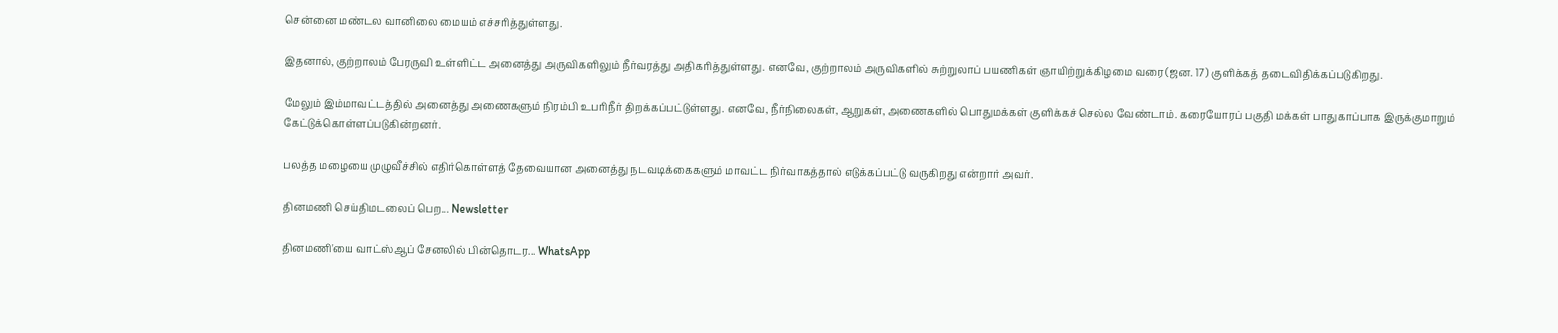சென்னை மண்டல வானிலை மையம் எச்சரித்துள்ளது.

இதனால், குற்றாலம் பேரருவி உள்ளிட்ட அனைத்து அருவிகளிலும் நீர்வரத்து அதிகரித்துள்ளது. எனவே, குற்றாலம் அருவிகளில் சுற்றுலாப் பயணிகள் ஞாயிற்றுக்கிழமை வரை (ஜன. 17) குளிக்கத் தடைவிதிக்கப்படுகிறது.

மேலும் இம்மாவட்டத்தில் அனைத்து அணைகளும் நிரம்பி உபரிநீர் திறக்கப்பட்டுள்ளது. எனவே, நீர்நிலைகள், ஆறுகள், அணைகளில் பொதுமக்கள் குளிக்கச் செல்ல வேண்டாம். கரையோரப் பகுதி மக்கள் பாதுகாப்பாக இருக்குமாறும் கேட்டுக்கொள்ளப்படுகின்றனர்.

பலத்த மழையை முழுவீச்சில் எதிர்கொள்ளத் தேவையான அனைத்து நடவடிக்கைகளும் மாவட்ட நிர்வாகத்தால் எடுக்கப்பட்டு வருகிறது என்றார் அவர்.

தினமணி செய்திமடலைப் பெற... Newsletter

தினமணி'யை வாட்ஸ்ஆப் சேனலில் பின்தொடர... WhatsApp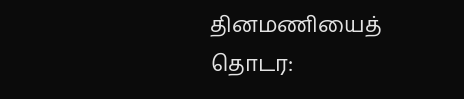தினமணியைத் தொடர: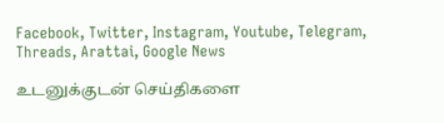Facebook, Twitter, Instagram, Youtube, Telegram, Threads, Arattai, Google News

உடனுக்குடன் செய்திகளை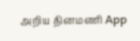அறிய தினமணி App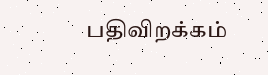பதிவிறக்கம்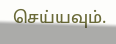செய்யவும்.